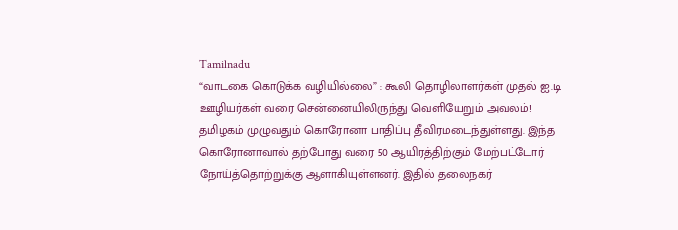Tamilnadu
“வாடகை கொடுக்க வழியில்லை” : கூலி தொழிலாளர்கள் முதல் ஐ.டி ஊழியர்கள் வரை சென்னையிலிருந்து வெளியேறும் அவலம்!
தமிழகம் முழுவதும் கொரோனா பாதிப்பு தீவிரமடைந்துள்ளது. இந்த கொரோனாவால் தற்போது வரை 50 ஆயிரத்திற்கும் மேற்பட்டோர் நோய்த்தொற்றுக்கு ஆளாகியுள்ளனர். இதில் தலைநகர்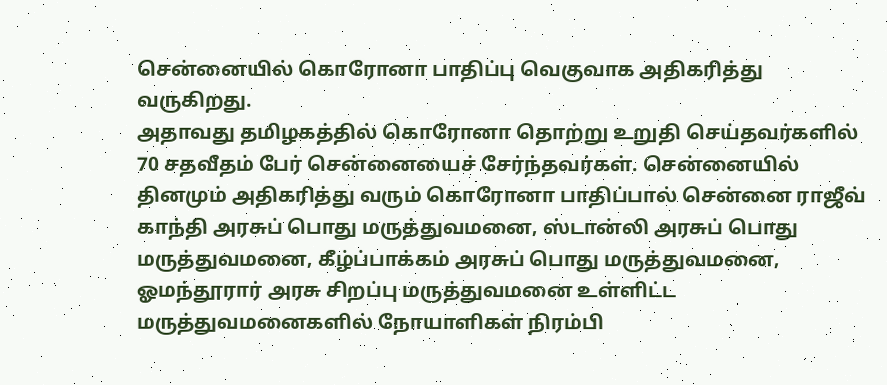சென்னையில் கொரோனா பாதிப்பு வெகுவாக அதிகரித்து வருகிறது.
அதாவது தமிழகத்தில் கொரோனா தொற்று உறுதி செய்தவர்களில் 70 சதவீதம் பேர் சென்னையைச் சேர்ந்தவர்கள். சென்னையில் தினமும் அதிகரித்து வரும் கொரோனா பாதிப்பால் சென்னை ராஜீவ் காந்தி அரசுப் பொது மருத்துவமனை, ஸ்டான்லி அரசுப் பொது மருத்துவமனை, கீழ்ப்பாக்கம் அரசுப் பொது மருத்துவமனை, ஓமந்தூரார் அரசு சிறப்பு மருத்துவமனை உள்ளிட்ட மருத்துவமனைகளில் நோயாளிகள் நிரம்பி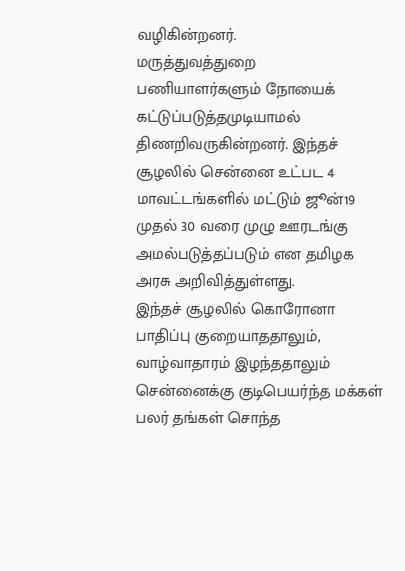வழிகின்றனர்.
மருத்துவத்துறை பணியாளர்களும் நோயைக் கட்டுப்படுத்தமுடியாமல் திணறிவருகின்றனர். இந்தச் சூழலில் சென்னை உட்பட 4 மாவட்டங்களில் மட்டும் ஜூன்19 முதல் 30 வரை முழு ஊரடங்கு அமல்படுத்தப்படும் என தமிழக அரசு அறிவித்துள்ளது.
இந்தச் சூழலில் கொரோனா பாதிப்பு குறையாததாலும், வாழ்வாதாரம் இழந்ததாலும் சென்னைக்கு குடிபெயர்ந்த மக்கள் பலர் தங்கள் சொந்த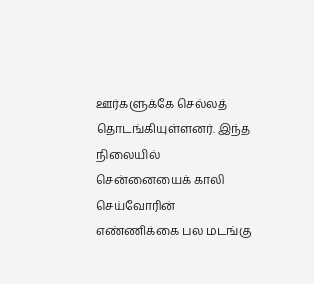ஊர்களுக்கே செல்லத் தொடங்கியுள்ளனர். இந்த நிலையில் சென்னையைக் காலி செய்வோரின் எண்ணிக்கை பல மடங்கு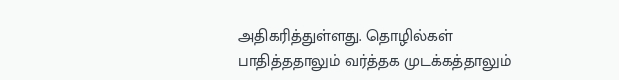அதிகரித்துள்ளது. தொழில்கள் பாதித்ததாலும் வர்த்தக முடக்கத்தாலும்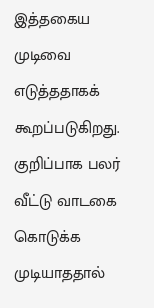இத்தகைய முடிவை எடுத்ததாகக் கூறப்படுகிறது.
குறிப்பாக பலர் வீட்டு வாடகை கொடுக்க முடியாததால்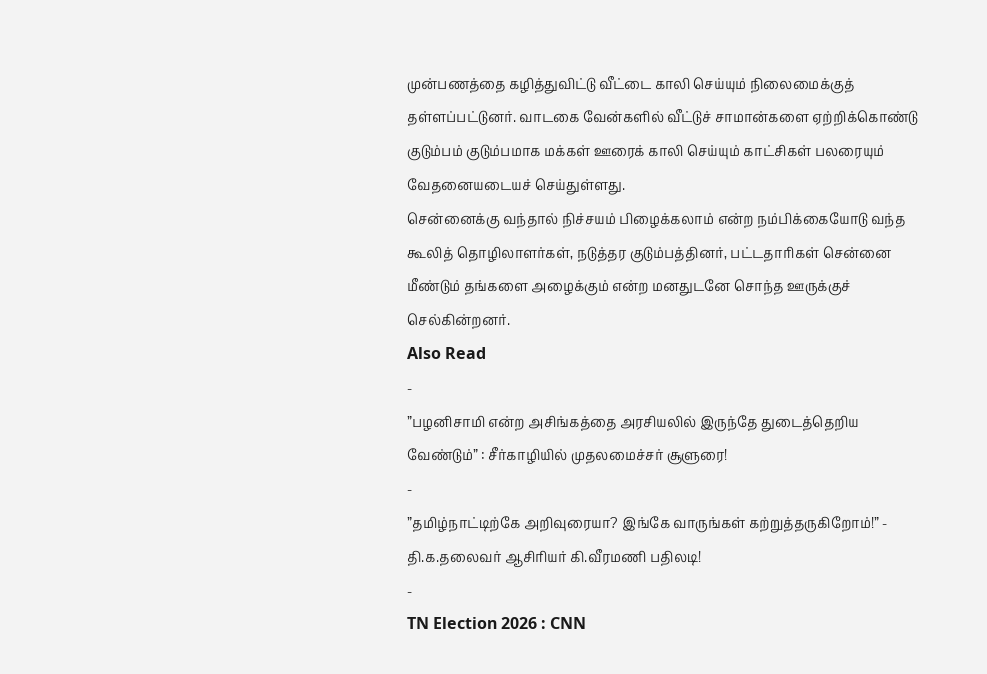முன்பணத்தை கழித்துவிட்டு வீட்டை காலி செய்யும் நிலைமைக்குத் தள்ளப்பட்டுனர். வாடகை வேன்களில் வீட்டுச் சாமான்களை ஏற்றிக்கொண்டு குடும்பம் குடும்பமாக மக்கள் ஊரைக் காலி செய்யும் காட்சிகள் பலரையும் வேதனையடையச் செய்துள்ளது.
சென்னைக்கு வந்தால் நிச்சயம் பிழைக்கலாம் என்ற நம்பிக்கையோடு வந்த கூலித் தொழிலாளர்கள், நடுத்தர குடும்பத்தினர், பட்டதாரிகள் சென்னை மீண்டும் தங்களை அழைக்கும் என்ற மனதுடனே சொந்த ஊருக்குச் செல்கின்றனர்.
Also Read
-
”பழனிசாமி என்ற அசிங்கத்தை அரசியலில் இருந்தே துடைத்தெறிய வேண்டும்” : சீர்காழியில் முதலமைச்சர் சூளுரை!
-
”தமிழ்நாட்டிற்கே அறிவுரையா? இங்கே வாருங்கள் கற்றுத்தருகிறோம்!” - தி.க.தலைவர் ஆசிரியர் கி.வீரமணி பதிலடி!
-
TN Election 2026 : CNN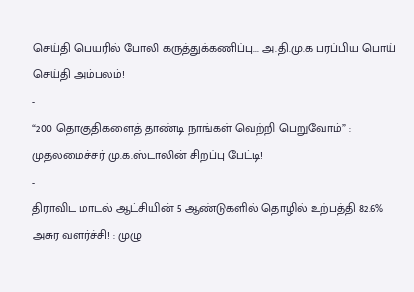செய்தி பெயரில் போலி கருத்துக்கணிப்பு... அ.தி.மு.க பரப்பிய பொய் செய்தி அம்பலம்!
-
“200 தொகுதிகளைத் தாண்டி நாங்கள் வெற்றி பெறுவோம்” : முதலமைச்சர் மு.க.ஸ்டாலின் சிறப்பு பேட்டி!
-
திராவிட மாடல் ஆட்சியின் 5 ஆண்டுகளில் தொழில் உற்பத்தி 82.6% அசுர வளர்ச்சி! : முழு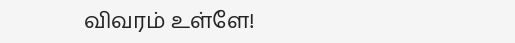விவரம் உள்ளே!